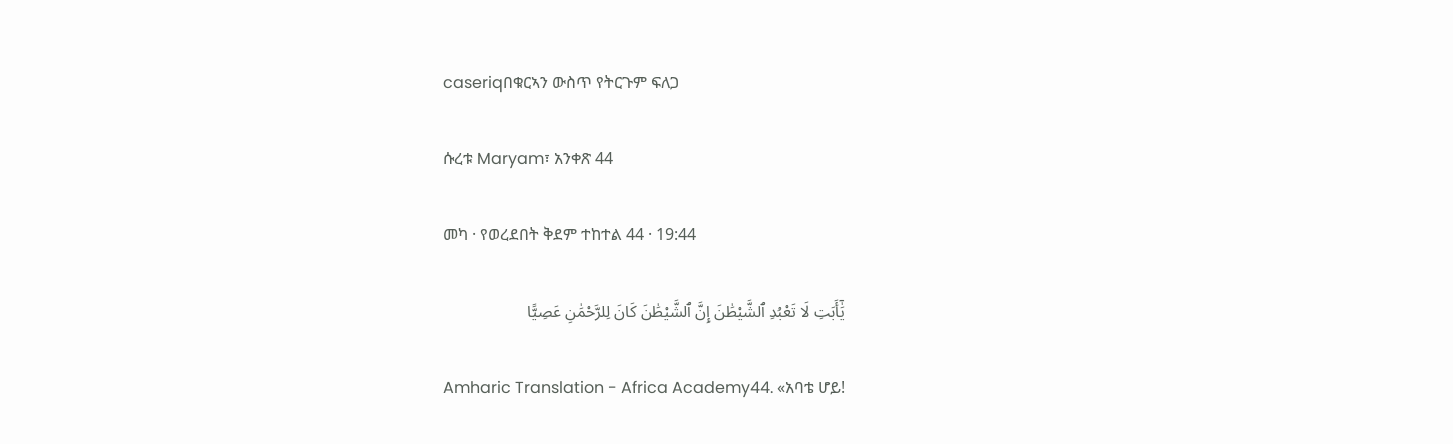caseriqበቁርኣን ውስጥ የትርጉም ፍለጋ

ሱረቱ Maryam፣ አንቀጽ 44

መካ · የወረደበት ቅደም ተከተል 44 · 19:44

يَٰٓأَبَتِ لَا تَعْبُدِ ٱلشَّيْطَٰنَ إِنَّ ٱلشَّيْطَٰنَ كَانَ لِلرَّحْمَٰنِ عَصِيًّا

Amharic Translation - Africa Academy44. «አባቴ ሆይ!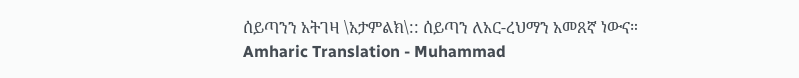ሰይጣንን አትገዛ \አታምልክ\:: ሰይጣን ለአር-ረህማን አመጸኛ ነውና።
Amharic Translation - Muhammad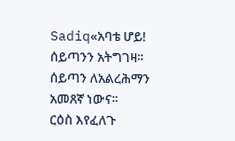Sadiq«አባቴ ሆይ! ሰይጣንን አትግገዛ፡፡ ሰይጣን ለአልረሕማን አመጸኛ ነውና፡፡
ርዕስ እየፈለጉ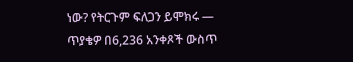ነው? የትርጉም ፍለጋን ይሞክሩ — ጥያቄዎ በ6,236 አንቀጾች ውስጥ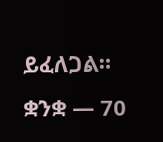ይፈለጋል።
ቋንቋ — 70